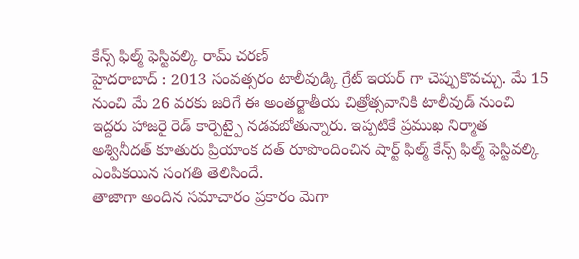కేన్స్ ఫిల్మ్ ఫెస్టివల్కి రామ్ చరణ్
హైదరాబాద్ : 2013 సంవత్సరం టాలీవుడ్కి గ్రేట్ ఇయర్ గా చెప్పుకొవచ్చు. మే 15 నుంచి మే 26 వరకు జరిగే ఈ అంతర్జాతీయ చిత్రోత్సవానికి టాలీవుడ్ నుంచి ఇద్దరు హాజరై రెడ్ కార్పెట్పై నడవబోతున్నారు. ఇప్పటికే ప్రముఖ నిర్మాత అశ్వినీదత్ కూతురు ప్రియాంక దత్ రూపొందించిన షార్ట్ ఫిల్మ్ కేన్స్ ఫిల్మ్ ఫెస్టివల్కి ఎంపికయిన సంగతి తెలిసిందే.
తాజాగా అందిన సమాచారం ప్రకారం మెగా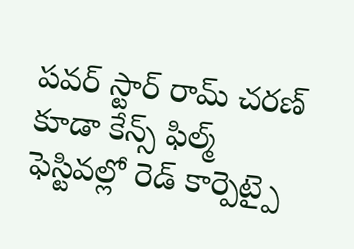పవర్ స్టార్ రామ్ చరణ్ కూడా కేన్స్ ఫిల్మ్ ఫెస్టివల్లో రెడ్ కార్పెట్పై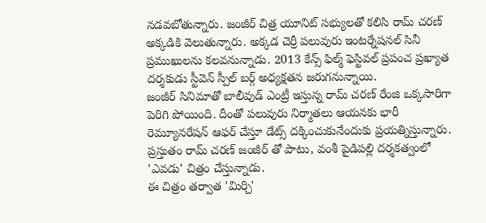నడవబోతున్నారు. జంజీర్ చిత్ర యూనిట్ సభ్యులతో కలిసి రామ్ చరణ్ అక్కడికి వెలుతున్నారు. అక్కడ చెర్రీ పలువురు ఇంటర్నేషనల్ సినీ ప్రముఖులను కలవనున్నాడు. 2013 కేన్స్ ఫిల్మ్ ఫెస్టివల్ ప్రపంచ ప్రఖ్యాత దర్శకుడు స్టీవెన్ స్పీల్ బర్గ్ అధ్యక్షతన జరుగనున్నాయి.
జంజీర్ సినిమాతో బాలీవుడ్ ఎంట్రీ ఇస్తున్న రామ్ చరణ్ రేంజి ఒక్కసారిగా పెరిగి పోయింది. దీంతో పలువురు నిర్మాతలు ఆయనకు భారీ రెమ్యూనరేషన్ ఆఫర్ చేస్తూ డేట్స్ దక్కించుకునేందుకు ప్రయత్నిస్తున్నారు. ప్రస్తుతం రామ్ చరణ్ జంజీర్ తో పాటు, వంశీ పైడిపల్లి దర్శకత్వంలో 'ఎవడు' చిత్రం చేస్తున్నాడు.
ఈ చిత్రం తర్వాత 'మిర్చి'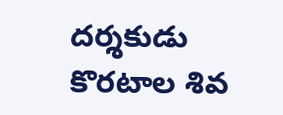దర్శకుడు కొరటాల శివ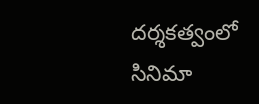దర్శకత్వంలో సినిమా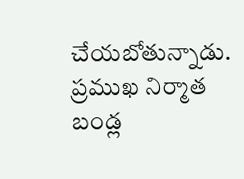చేయబోతున్నాడు. ప్రముఖ నిర్మాత బండ్ల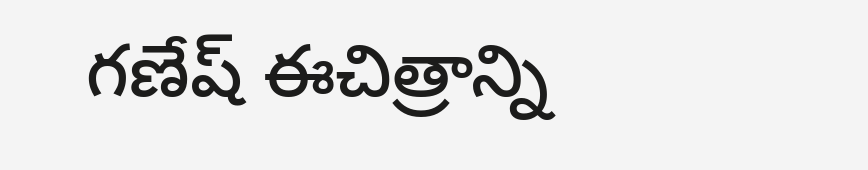గణేష్ ఈచిత్రాన్ని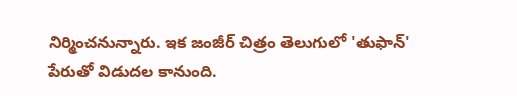నిర్మించనున్నారు. ఇక జంజీర్ చిత్రం తెలుగులో 'తుఫాన్' పేరుతో విడుదల కానుంది.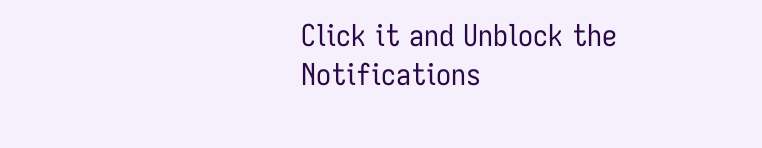Click it and Unblock the Notifications